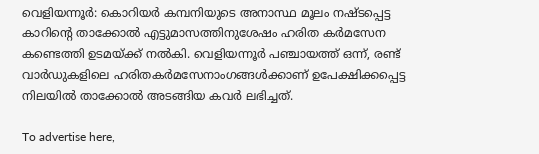വെളിയന്നൂര്‍: കൊറിയര്‍ കമ്പനിയുടെ അനാസ്ഥ മൂലം നഷ്ടപ്പെട്ട കാറിന്റെ താക്കോല്‍ എട്ടുമാസത്തിനുശേഷം ഹരിത കര്‍മസേന കണ്ടെത്തി ഉടമയ്ക്ക് നല്‍കി. വെളിയന്നൂര്‍ പഞ്ചായത്ത് ഒന്ന്, രണ്ട് വാര്‍ഡുകളിലെ ഹരിതകര്‍മസേനാംഗങ്ങള്‍ക്കാണ് ഉപേക്ഷിക്കപ്പെട്ട നിലയില്‍ താക്കോല്‍ അടങ്ങിയ കവര്‍ ലഭിച്ചത്.

To advertise here,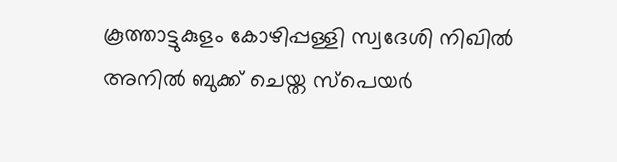കൂത്താട്ടുകുളം കോഴിപ്പള്ളി സ്വദേശി നിഖില്‍ അനില്‍ ബുക്ക് ചെയ്ത സ്‌പെയര്‍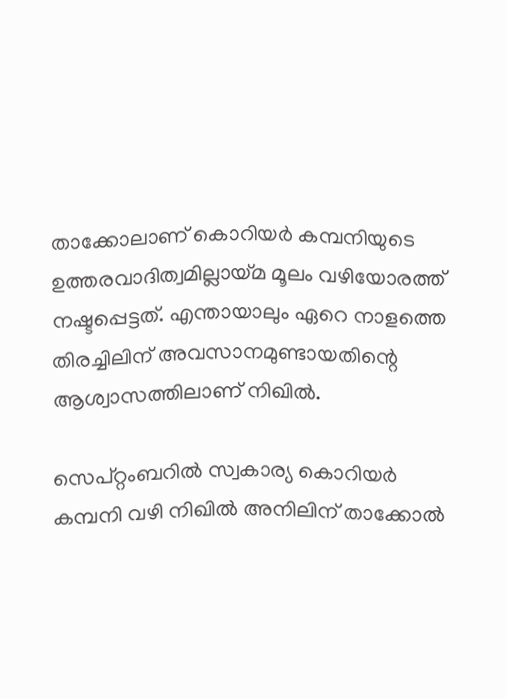താക്കോലാണ് കൊറിയര്‍ കമ്പനിയുടെ ഉത്തരവാദിത്വമില്ലായ്മ മൂലം വഴിയോരത്ത് നഷ്ടപ്പെട്ടത്. എന്തായാലും ഏറെ നാളത്തെ തിരച്ചിലിന് അവസാനമുണ്ടായതിന്റെ ആശ്വാസത്തിലാണ് നിഖില്‍.

സെപ്റ്റംബറില്‍ സ്വകാര്യ കൊറിയര്‍ കമ്പനി വഴി നിഖില്‍ അനിലിന് താക്കോല്‍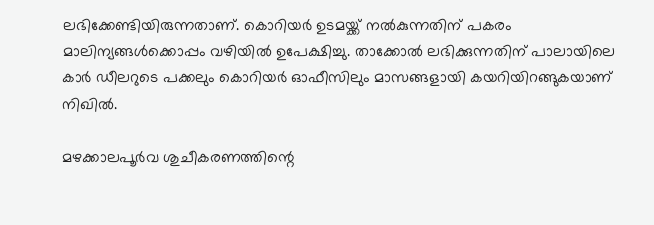ലഭിക്കേണ്ടിയിരുന്നതാണ്. കൊറിയര്‍ ഉടമയ്ക്ക് നല്‍കുന്നതിന് പകരം മാലിന്യങ്ങള്‍ക്കൊപ്പം വഴിയില്‍ ഉപേക്ഷിച്ചു. താക്കോല്‍ ലഭിക്കുന്നതിന് പാലായിലെ കാര്‍ ഡീലറുടെ പക്കലും കൊറിയര്‍ ഓഫീസിലും മാസങ്ങളായി കയറിയിറങ്ങുകയാണ് നിഖില്‍.

മഴക്കാലപൂര്‍വ ശുചീകരണത്തിന്റെ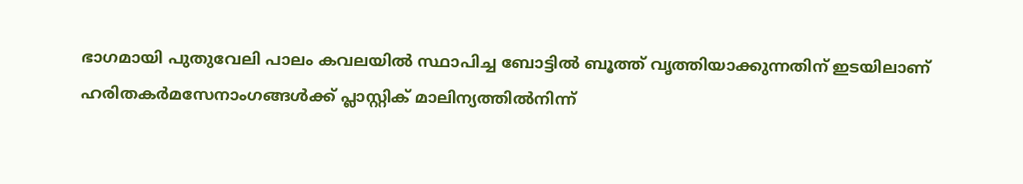ഭാഗമായി പുതുവേലി പാലം കവലയില്‍ സ്ഥാപിച്ച ബോട്ടില്‍ ബൂത്ത് വൃത്തിയാക്കുന്നതിന് ഇടയിലാണ് ഹരിതകര്‍മസേനാംഗങ്ങള്‍ക്ക് പ്ലാസ്റ്റിക് മാലിന്യത്തില്‍നിന്ന്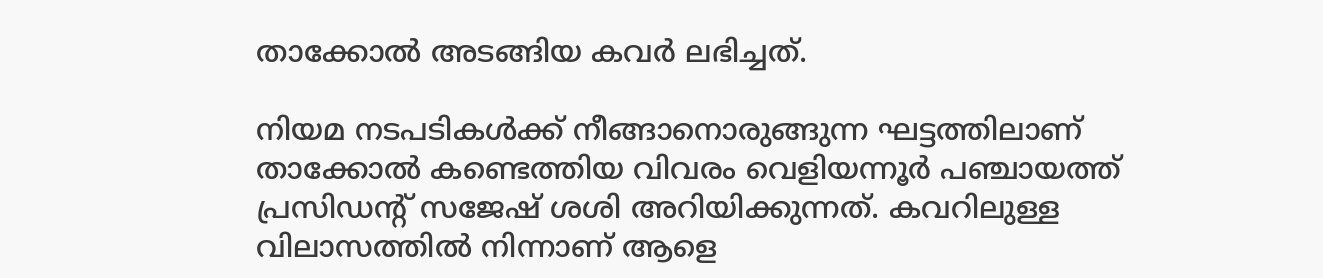താക്കോല്‍ അടങ്ങിയ കവര്‍ ലഭിച്ചത്.

നിയമ നടപടികള്‍ക്ക് നീങ്ങാനൊരുങ്ങുന്ന ഘട്ടത്തിലാണ് താക്കോല്‍ കണ്ടെത്തിയ വിവരം വെളിയന്നൂര്‍ പഞ്ചായത്ത് പ്രസിഡന്റ് സജേഷ് ശശി അറിയിക്കുന്നത്. കവറിലുള്ള വിലാസത്തില്‍ നിന്നാണ് ആളെ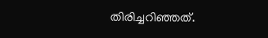തിരിച്ചറിഞ്ഞത്.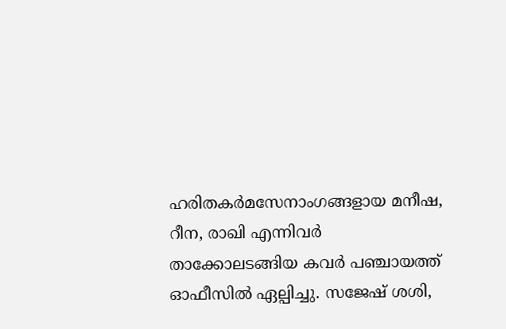ഹരിതകര്‍മസേനാംഗങ്ങളായ മനീഷ, റീന, രാഖി എന്നിവര്‍ താക്കോലടങ്ങിയ കവര്‍ പഞ്ചായത്ത് ഓഫീസില്‍ ഏല്പിച്ചു. സജേഷ് ശശി,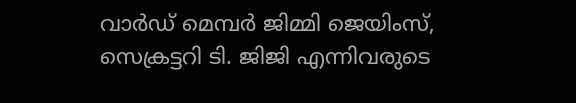വാര്‍ഡ് മെമ്പര്‍ ജിമ്മി ജെയിംസ്, സെക്രട്ടറി ടി. ജിജി എന്നിവരുടെ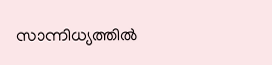സാന്നിധ്യത്തില്‍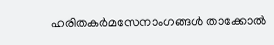ഹരിതകര്‍മസേനാംഗങ്ങള്‍ താക്കോല്‍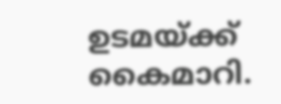ഉടമയ്ക്ക് കൈമാറി.